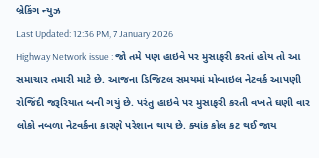બ્રેકિંગ ન્યુઝ
Last Updated: 12:36 PM, 7 January 2026
Highway Network issue : જો તમે પણ હાઇવે પર મુસાફરી કરતાં હોય તો આ સમાચાર તમારી માટે છે. આજના ડિજિટલ સમયમાં મોબાઇલ નેટવર્ક આપણી રોજિંદી જરૂરિયાત બની ગયું છે. પરંતુ હાઇવે પર મુસાફરી કરતી વખતે ઘણી વાર લોકો નબળા નેટવર્કના કારણે પરેશાન થાય છે. ક્યાંક કોલ કટ થઈ જાય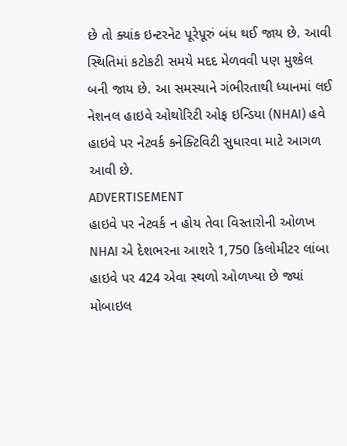છે તો ક્યાંક ઇન્ટરનેટ પૂરેપૂરું બંધ થઈ જાય છે. આવી સ્થિતિમાં કટોકટી સમયે મદદ મેળવવી પણ મુશ્કેલ બની જાય છે. આ સમસ્યાને ગંભીરતાથી ધ્યાનમાં લઈ નેશનલ હાઇવે ઓથોરિટી ઓફ ઇન્ડિયા (NHAI) હવે હાઇવે પર નેટવર્ક કનેક્ટિવિટી સુધારવા માટે આગળ આવી છે.
ADVERTISEMENT
હાઇવે પર નેટવર્ક ન હોય તેવા વિસ્તારોની ઓળખ
NHAI એ દેશભરના આશરે 1,750 કિલોમીટર લાંબા હાઇવે પર 424 એવા સ્થળો ઓળખ્યા છે જ્યાં મોબાઇલ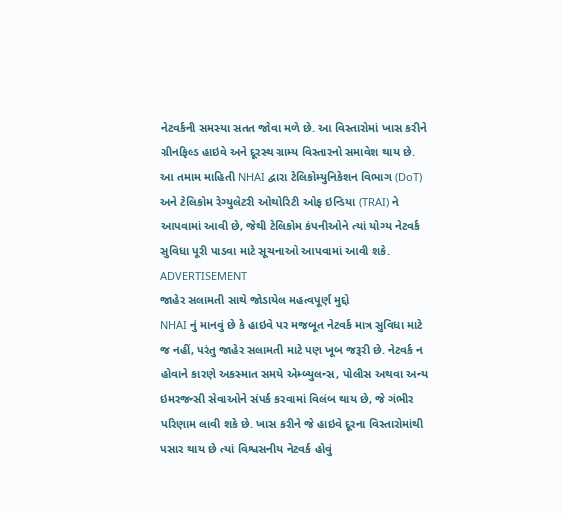નેટવર્કની સમસ્યા સતત જોવા મળે છે. આ વિસ્તારોમાં ખાસ કરીને ગ્રીનફિલ્ડ હાઇવે અને દૂરસ્થ ગ્રામ્ય વિસ્તારનો સમાવેશ થાય છે. આ તમામ માહિતી NHAI દ્વારા ટેલિકોમ્યુનિકેશન વિભાગ (DoT) અને ટેલિકોમ રેગ્યુલેટરી ઓથોરિટી ઓફ ઇન્ડિયા (TRAI) ને આપવામાં આવી છે, જેથી ટેલિકોમ કંપનીઓને ત્યાં યોગ્ય નેટવર્ક સુવિધા પૂરી પાડવા માટે સૂચનાઓ આપવામાં આવી શકે.
ADVERTISEMENT
જાહેર સલામતી સાથે જોડાયેલ મહત્વપૂર્ણ મુદ્દો
NHAI નું માનવું છે કે હાઇવે પર મજબૂત નેટવર્ક માત્ર સુવિધા માટે જ નહીં, પરંતુ જાહેર સલામતી માટે પણ ખૂબ જરૂરી છે. નેટવર્ક ન હોવાને કારણે અકસ્માત સમયે એમ્બ્યુલન્સ, પોલીસ અથવા અન્ય ઇમરજન્સી સેવાઓને સંપર્ક કરવામાં વિલંબ થાય છે, જે ગંભીર પરિણામ લાવી શકે છે. ખાસ કરીને જે હાઇવે દૂરના વિસ્તારોમાંથી પસાર થાય છે ત્યાં વિશ્વસનીય નેટવર્ક હોવું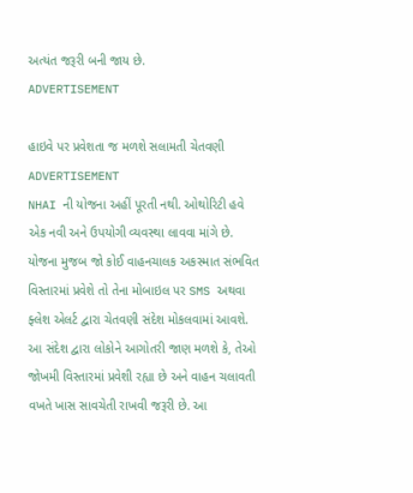અત્યંત જરૂરી બની જાય છે.
ADVERTISEMENT

હાઇવે પર પ્રવેશતા જ મળશે સલામતી ચેતવણી
ADVERTISEMENT
NHAI ની યોજના અહીં પૂરતી નથી. ઓથોરિટી હવે એક નવી અને ઉપયોગી વ્યવસ્થા લાવવા માંગે છે. યોજના મુજબ જો કોઈ વાહનચાલક અકસ્માત સંભવિત વિસ્તારમાં પ્રવેશે તો તેના મોબાઇલ પર SMS અથવા ફ્લેશ એલર્ટ દ્વારા ચેતવણી સંદેશ મોકલવામાં આવશે. આ સંદેશ દ્વારા લોકોને આગોતરી જાણ મળશે કે, તેઓ જોખમી વિસ્તારમાં પ્રવેશી રહ્યા છે અને વાહન ચલાવતી વખતે ખાસ સાવચેતી રાખવી જરૂરી છે. આ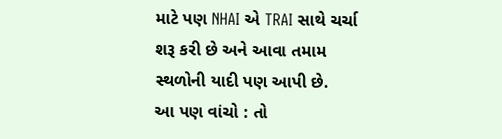માટે પણ NHAI એ TRAI સાથે ચર્ચા શરૂ કરી છે અને આવા તમામ સ્થળોની યાદી પણ આપી છે.
આ પણ વાંચો : તો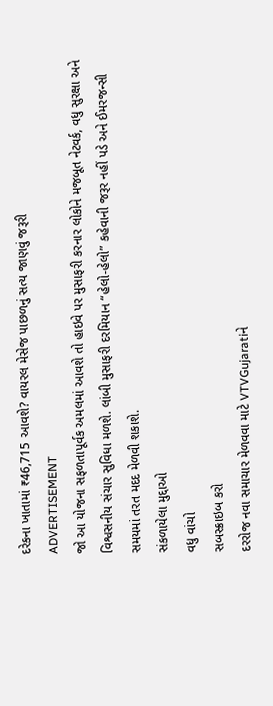દરેકના ખાતામાં ₹46,715 આવશે? વાયરલ મેસેજ પાછળનું સત્ય જાણવું જરૂરી
ADVERTISEMENT
જો આ યોજના સફળતાપૂર્વક અમલમાં આવશે તો હાઇવે પર મુસાફરી કરનાર લોકોને મજબૂત નેટવર્ક, વધુ સુરક્ષા અને વિશ્વસનીય સંચાર સુવિધા મળશે. લાંબી મુસાફરી દરમિયાન “હેલો-હેલો” કહેવાની જરૂર નહીં પડે અને ઈમરજન્સી સમયમાં તરત મદદ મેળવી શકાશે.
સંકળાયેલા મુદ્દાઓ
વધુ વાંચો
સબસ્ક્રાઇબ કરો
દરરોજ નવા સમાચાર મેળવવા માટે VTVGujaratiને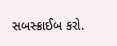સબસ્ક્રાઈબ કરો.